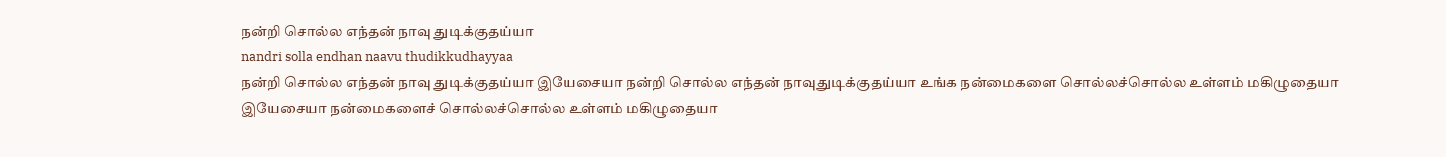நன்றி சொல்ல எந்தன் நாவு துடிக்குதய்யா
nandri solla endhan naavu thudikkudhayyaa
நன்றி சொல்ல எந்தன் நாவு துடிக்குதய்யா இயேசையா நன்றி சொல்ல எந்தன் நாவுதுடிக்குதய்யா உங்க நன்மைகளை சொல்லச்சொல்ல உள்ளம் மகிழுதையா இயேசையா நன்மைகளைச் சொல்லச்சொல்ல உள்ளம் மகிழுதையா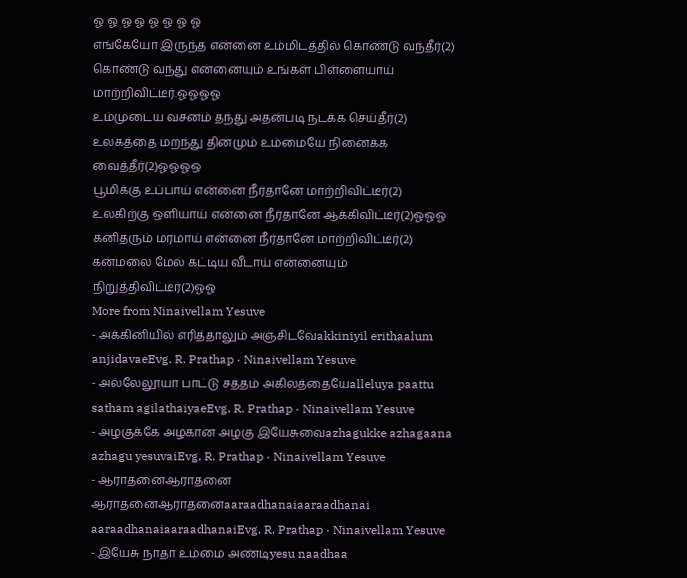ஓ ஓ ஓ ஓ ஓ ஓ ஓ ஓ
எங்கேயோ இருந்த என்னை உம்மிடத்தில் கொண்டு வந்தீர்(2) கொண்டு வந்து என்னையும் உங்கள் பிள்ளையாய் மாற்றிவிட்டீர்.ஓஓஓஓ
உம்முடைய வசனம் தந்து அதன்படி நடக்க செய்தீர்(2) உலகத்தை மறந்து தினமும் உம்மையே நினைக்க வைத்தீர்(2)ஓஓஓஒ
பூமிக்கு உப்பாய் என்னை நீர்தானே மாற்றிவிட்டீர்(2) உலகிற்கு ஒளியாய் என்னை நீர்தானே ஆக்கிவிட்டீர்(2)ஓஓஓ
கனிதரும் மரமாய் என்னை நீர்தானே மாற்றிவிட்டீர்(2) கன்மலை மேல் கட்டிய வீடாய் என்னையும் நிறுத்திவிட்டீர்(2)ஓஓ
More from Ninaivellam Yesuve
- அக்கினியில் எரித்தாலும் அஞ்சிடவேakkiniyil erithaalum anjidavaeEvg. R. Prathap · Ninaivellam Yesuve
- அல்லேலூயா பாட்டு சத்தம் அகிலத்தையேalleluya paattu satham agilathaiyaeEvg. R. Prathap · Ninaivellam Yesuve
- அழகுக்கே அழகான அழகு இயேசுவைazhagukke azhagaana azhagu yesuvaiEvg. R. Prathap · Ninaivellam Yesuve
- ஆராதனைஆராதனை ஆராதனைஆராதனைaaraadhanaiaaraadhanai aaraadhanaiaaraadhanaiEvg. R. Prathap · Ninaivellam Yesuve
- இயேசு நாதா உம்மை அண்டிyesu naadhaa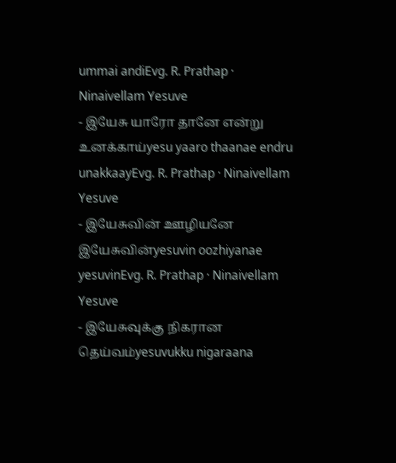ummai andiEvg. R. Prathap · Ninaivellam Yesuve
- இயேசு யாரோ தானே என்று உனக்காய்yesu yaaro thaanae endru unakkaayEvg. R. Prathap · Ninaivellam Yesuve
- இயேசுவின் ஊழியனே இயேசுவின்yesuvin oozhiyanae yesuvinEvg. R. Prathap · Ninaivellam Yesuve
- இயேசுவுக்கு நிகரான தெய்வம்yesuvukku nigaraana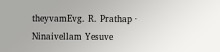theyvamEvg. R. Prathap · Ninaivellam Yesuve